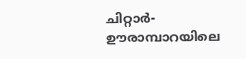ചിറ്റാർ-ഊരാമ്പാറയിലെ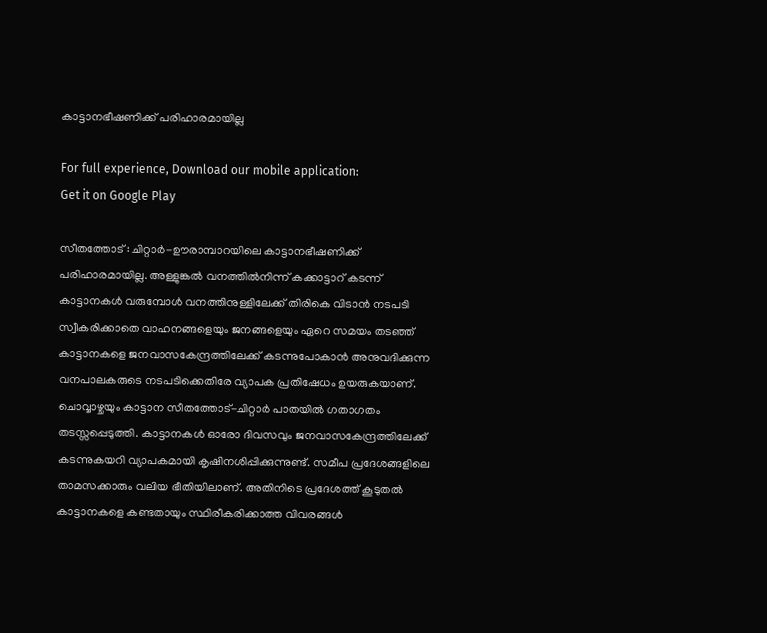കാട്ടാനഭീഷണിക്ക് പരിഹാരമായില്ല

For full experience, Download our mobile application:
Get it on Google Play

സീതത്തോട് : ചിറ്റാർ-ഊരാമ്പാറയിലെ കാട്ടാനഭീഷണിക്ക് പരിഹാരമായില്ല. അള്ളുങ്കൽ വനത്തിൽനിന്ന് കക്കാട്ടാറ് കടന്ന് കാട്ടാനകൾ വരുമ്പോൾ വനത്തിനുള്ളിലേക്ക് തിരികെ വിടാൻ നടപടി സ്വീകരിക്കാതെ വാഹനങ്ങളെയും ജനങ്ങളെയും ഏറെ സമയം തടഞ്ഞ് കാട്ടാനകളെ ജനവാസകേന്ദ്രത്തിലേക്ക് കടന്നുപോകാൻ അനുവദിക്കുന്ന വനപാലകരുടെ നടപടിക്കെതിരേ വ്യാപക പ്രതിഷേധം ഉയരുകയാണ്. ചൊവ്വാഴ്ചയും കാട്ടാന സീതത്തോട്-ചിറ്റാർ പാതയിൽ ഗതാഗതം തടസ്സപ്പെടുത്തി. കാട്ടാനകൾ ഓരോ ദിവസവും ജനവാസകേന്ദ്രത്തിലേക്ക് കടന്നുകയറി വ്യാപകമായി കൃഷിനശിപ്പിക്കുന്നുണ്ട്. സമീപ പ്രദേശങ്ങളിലെ താമസക്കാരും വലിയ ഭീതിയിലാണ്. അതിനിടെ പ്രദേശത്ത് കൂടുതൽ കാട്ടാനകളെ കണ്ടതായും സ്ഥിരീകരിക്കാത്ത വിവരങ്ങൾ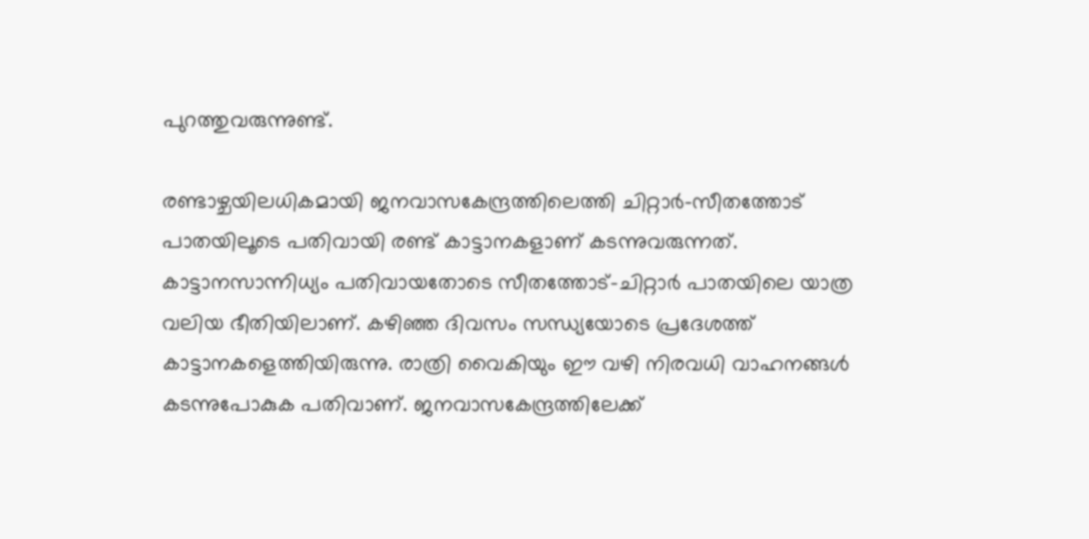പുറത്തുവരുന്നുണ്ട്.

രണ്ടാഴ്ചയിലധികമായി ജനവാസകേന്ദ്രത്തിലെത്തി ചിറ്റാർ-സീതത്തോട് പാതയിലൂടെ പതിവായി രണ്ട് കാട്ടാനകളാണ് കടന്നുവരുന്നത്. കാട്ടാനസാന്നിധ്യം പതിവായതോടെ സീതത്തോട്-ചിറ്റാർ പാതയിലെ യാത്ര വലിയ ഭീതിയിലാണ്. കഴിഞ്ഞ ദിവസം സന്ധ്യയോടെ പ്രദേശത്ത് കാട്ടാനകളെത്തിയിരുന്നു. രാത്രി വൈകിയും ഈ വഴി നിരവധി വാഹനങ്ങൾ കടന്നുപോകുക പതിവാണ്. ജനവാസകേന്ദ്രത്തിലേക്ക്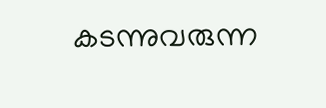കടന്നുവരുന്ന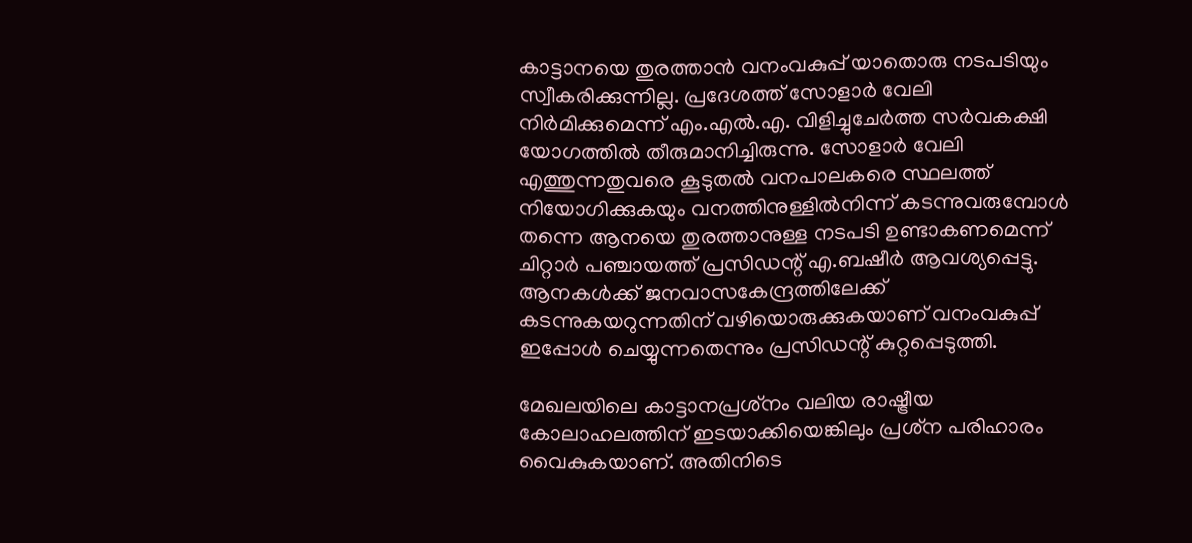കാട്ടാനയെ തുരത്താൻ വനംവകുപ്പ് യാതൊരു നടപടിയും സ്വീകരിക്കുന്നില്ല. പ്രദേശത്ത് സോളാർ വേലി നിർമിക്കുമെന്ന് എം.എൽ.എ. വിളിച്ചുചേർത്ത സർവകക്ഷി യോഗത്തിൽ തീരുമാനിച്ചിരുന്നു. സോളാർ വേലി എത്തുന്നതുവരെ കൂടുതൽ വനപാലകരെ സ്ഥലത്ത് നിയോഗിക്കുകയും വനത്തിനുള്ളിൽനിന്ന് കടന്നുവരുമ്പോൾ തന്നെ ആനയെ തുരത്താനുള്ള നടപടി ഉണ്ടാകണമെന്ന് ചിറ്റാർ പഞ്ചായത്ത് പ്രസിഡന്റ് എ.ബഷീർ ആവശ്യപ്പെട്ടു. ആനകൾക്ക് ജനവാസകേന്ദ്രത്തിലേക്ക് കടന്നുകയറുന്നതിന് വഴിയൊരുക്കുകയാണ് വനംവകുപ്പ് ഇപ്പോൾ ചെയ്യുന്നതെന്നും പ്രസിഡന്റ് കുറ്റപ്പെടുത്തി.

മേഖലയിലെ കാട്ടാനപ്രശ്‌നം വലിയ രാഷ്ട്രീയ കോലാഹലത്തിന് ഇടയാക്കിയെങ്കിലും പ്രശ്‌ന പരിഹാരം വൈകുകയാണ്. അതിനിടെ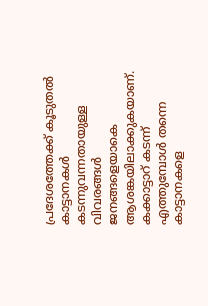പ്രദേശത്തേക്ക് കൂടുതൽ കാട്ടാനകൾ കടന്നുവന്നതായുള്ള വിവരങ്ങൾ ജനങ്ങളെയാകെ ആശങ്കയിലാക്കുകയാണ്. കക്കാട്ടാറ് കടന്ന് എത്തുമ്പോൾ തന്നെ കാട്ടാനകളെ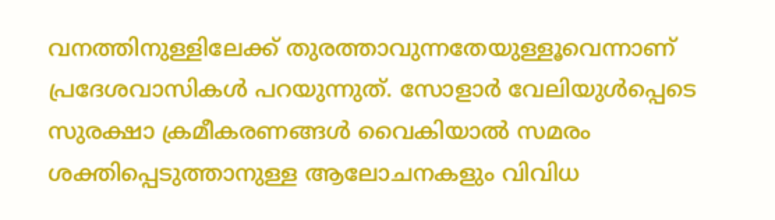വനത്തിനുള്ളിലേക്ക് തുരത്താവുന്നതേയുള്ളൂവെന്നാണ് പ്രദേശവാസികൾ പറയുന്നുത്. സോളാർ വേലിയുൾപ്പെടെ സുരക്ഷാ ക്രമീകരണങ്ങൾ വൈകിയാൽ സമരം ശക്തിപ്പെടുത്താനുള്ള ആലോചനകളും വിവിധ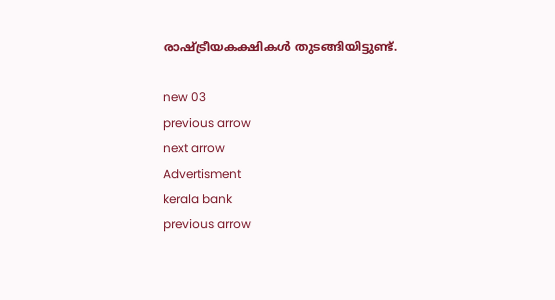രാഷ്ട്രീയകക്ഷികൾ തുടങ്ങിയിട്ടുണ്ട്.

new 03
previous arrow
next arrow
Advertisment
kerala bank
previous arrow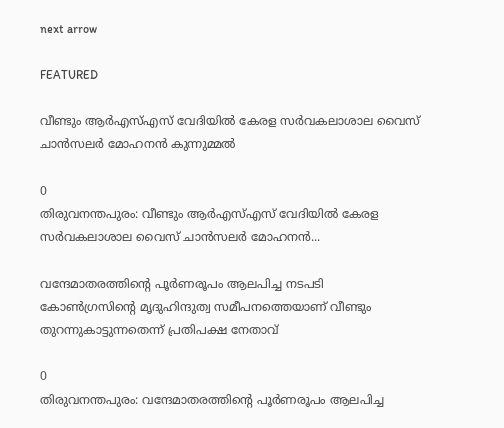next arrow

FEATURED

വീണ്ടും ആർഎസ്എസ് വേദിയിൽ കേരള സർവകലാശാല വൈസ് ചാൻസലർ മോഹനൻ കുന്നുമ്മൽ

0
തിരുവനന്തപുരം: വീണ്ടും ആർഎസ്എസ് വേദിയിൽ കേരള സർവകലാശാല വൈസ് ചാൻസലർ മോഹനൻ...

വന്ദേമാതരത്തിന്റെ പൂര്‍ണരൂപം ആലപിച്ച നടപടി കോണ്‍ഗ്രസിന്റെ മൃദുഹിന്ദുത്വ സമീപനത്തെയാണ് വീണ്ടും തുറന്നുകാട്ടുന്നതെന്ന് പ്രതിപക്ഷ നേതാവ്

0
തിരുവനന്തപുരം: വന്ദേമാതരത്തിന്റെ പൂര്‍ണരൂപം ആലപിച്ച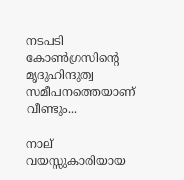നടപടി കോണ്‍ഗ്രസിന്റെ മൃദുഹിന്ദുത്വ സമീപനത്തെയാണ് വീണ്ടും...

നാല് വയസ്സുകാരിയായ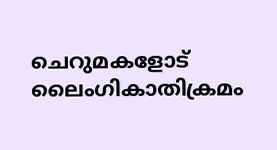ചെറുമകളോട് ലൈംഗികാതിക്രമം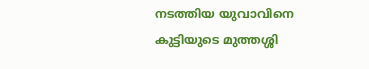നടത്തിയ യുവാവിനെ കുട്ടിയുടെ മുത്തശ്ശി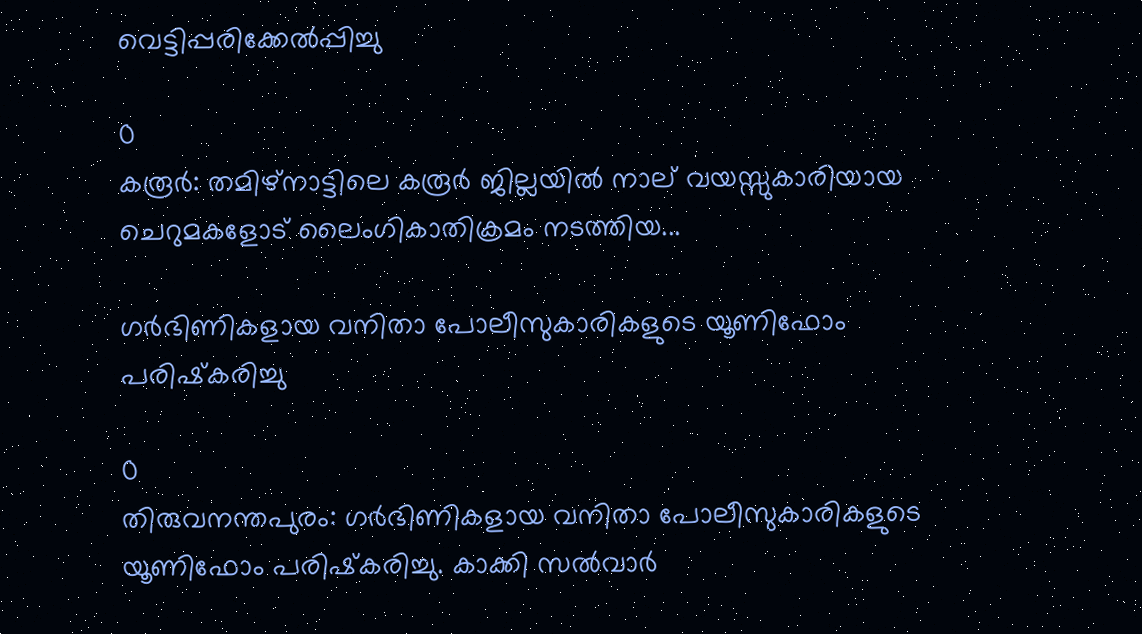വെട്ടിപ്പരിക്കേൽപ്പിച്ചു

0
കരൂർ: തമിഴ്‌നാട്ടിലെ കരൂർ ജില്ലയിൽ നാല് വയസ്സുകാരിയായ ചെറുമകളോട് ലൈംഗികാതിക്രമം നടത്തിയ...

ഗര്‍ഭിണികളായ വനിതാ പോലീസുകാരികളുടെ യൂണിഫോം പരിഷ്‌കരിച്ചു

0
തിരുവനന്തപുരം: ഗര്‍ഭിണികളായ വനിതാ പോലീസുകാരികളുടെ യൂണിഫോം പരിഷ്‌കരിച്ചു. കാക്കി സല്‍വാര്‍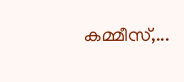കമ്മീസ്,...